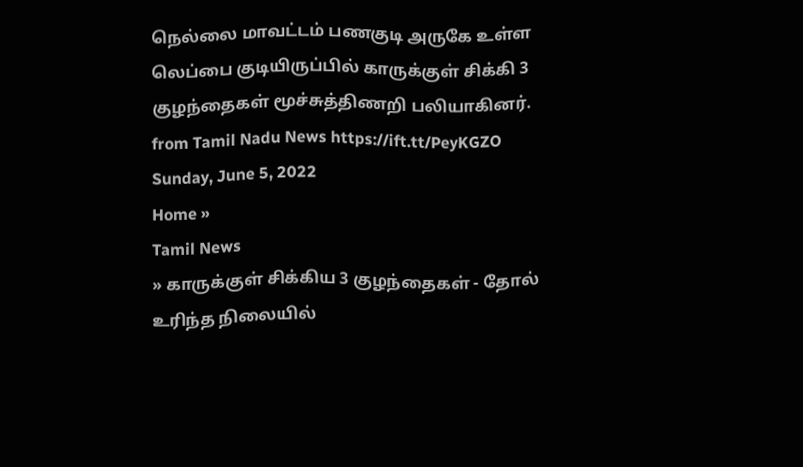நெல்லை மாவட்டம் பணகுடி அருகே உள்ள லெப்பை குடியிருப்பில் காருக்குள் சிக்கி 3 குழந்தைகள் மூச்சுத்திணறி பலியாகினர்.
from Tamil Nadu News https://ift.tt/PeyKGZO
Sunday, June 5, 2022
Home »
Tamil News
» காருக்குள் சிக்கிய 3 குழந்தைகள் - தோல் உரிந்த நிலையில்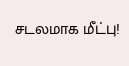சடலமாக மீட்பு!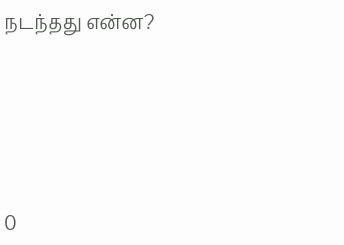நடந்தது என்ன?







0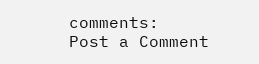comments:
Post a Comment